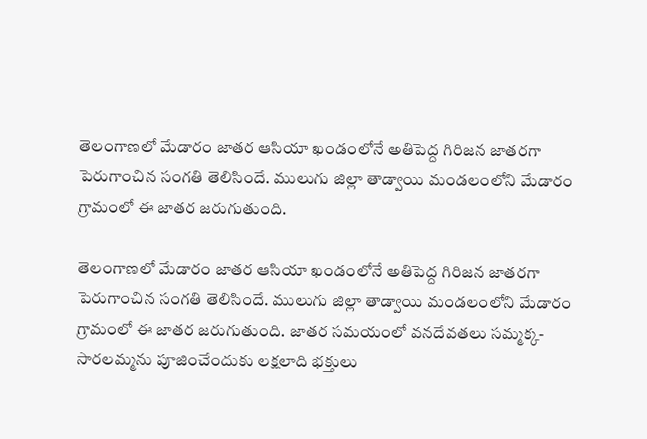తెలంగాణలో మేడారం జాతర ఆసియా ఖండంలోనే అతిపెద్ద గిరిజన జాతరగా పెరుగాంచిన సంగతి తెలిసిందే. ములుగు జిల్లా తాడ్వాయి మండలంలోని మేడారం గ్రామంలో ఈ జాతర జరుగుతుంది.

తెలంగాణలో మేడారం జాతర ఆసియా ఖండంలోనే అతిపెద్ద గిరిజన జాతరగా పెరుగాంచిన సంగతి తెలిసిందే. ములుగు జిల్లా తాడ్వాయి మండలంలోని మేడారం గ్రామంలో ఈ జాతర జరుగుతుంది. జాతర సమయంలో వనదేవతలు సమ్మక్క-సారలమ్మను పూజించేందుకు లక్షలాది భక్తులు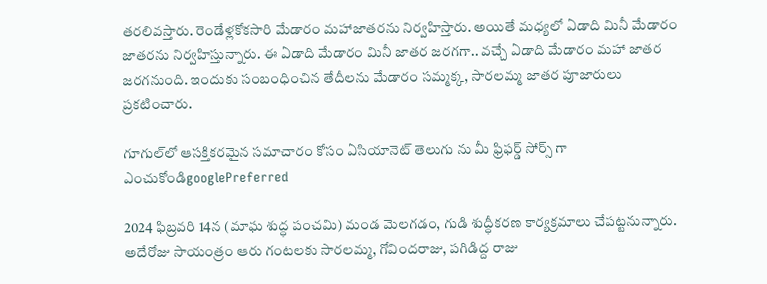తరలివస్తారు. రెండేళ్లకోకసారి మేడారం మహాజాతరను నిర్వహిస్తారు. అయితే మధ్యలో ఏడాది మినీ మేడారం జాతరను నిర్వహిస్తున్నారు. ఈ ఏడాది మేడారం మినీ జాతర జరగగా.. వచ్చే ఏడాది మేడారం మహా జాతర జరగనుంది. ఇందుకు సంబంధించిన తేదీలను మేడారం సమ్మక్క, సారలమ్మ జాతర పూజారులు ప్రకటించారు.

గూగుల్‌లో ఆసక్తికరమైన సమాచారం కోసం ఏసియానెట్ తెలుగు ను మీ ఫ్రిఫర్డ్ సోర్స్ గా ఎంచుకోండిgooglePreferred

2024 ఫిబ్రవరి 14న (మాఘ శుద్ధ పంచమి) మండ మెలగడం, గుడి శుద్ధీకరణ కార్యక్రమాలు చేపట్టనున్నారు. అదేరోజు సాయంత్రం ఆరు గంటలకు సారలమ్మ, గోవిందరాజు, పగిడిద్ద రాజు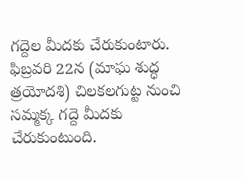గద్దెల మీదకు చేరుకుంటారు. ఫిబ్రవరి 22న (మాఘ శుద్ధ త్రయోదశి) చిలకలగుట్ట నుంచి సమ్మక్క గద్దె మీదకు చేరుకుంటుంది.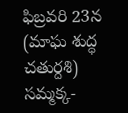ఫిబ్రవరి 23న (మాఘ శుద్ధ చతుర్దశి) సమ్మక్క-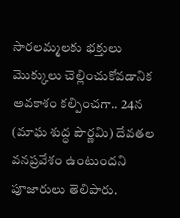సారలమ్మలకు భక్తులు మొక్కులు చెల్లించుకోవడానిక అవకాశం కల్పించగా.. 24న (మాఘ శుద్ధ పౌర్ణమి) దేవతల వనప్రవేశం ఉంటుందని పూజారులు తెలిపారు.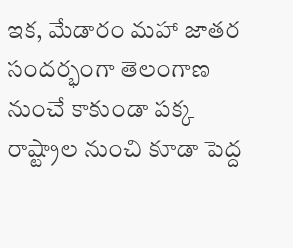ఇక, మేడారం మహా జాతర సందర్భంగా తెలంగాణ నుంచే కాకుండా పక్క రాష్ట్రాల నుంచి కూడా పెద్ద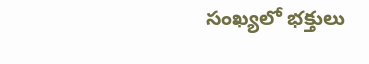సంఖ్యలో భక్తులు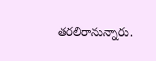తరలిరానున్నారు.